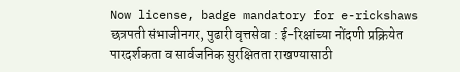Now license, badge mandatory for e-rickshaws
छत्रपती संभाजीनगर, पुढारी वृत्तसेवा : ई-रिक्षांच्या नोंदणी प्रक्रियेत पारदर्शकता व सार्वजनिक सुरक्षितता राखण्यासाठी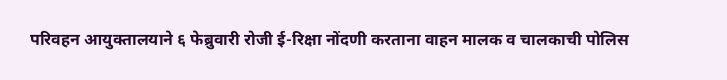परिवहन आयुक्तालयाने ६ फेब्रुवारी रोजी ई-रिक्षा नोंदणी करताना वाहन मालक व चालकाची पोलिस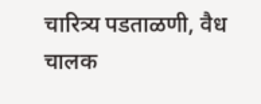चारित्र्य पडताळणी, वैध चालक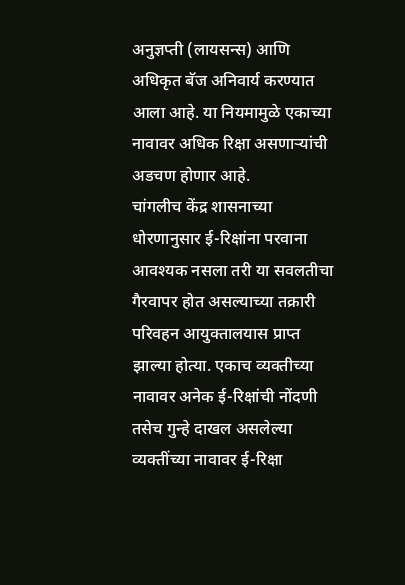अनुज्ञप्ती (लायसन्स) आणि अधिकृत बॅज अनिवार्य करण्यात आला आहे. या नियमामुळे एकाच्या नावावर अधिक रिक्षा असणाऱ्यांची अडचण होणार आहे.
चांगलीच केंद्र शासनाच्या धोरणानुसार ई-रिक्षांना परवाना आवश्यक नसला तरी या सवलतीचा गैरवापर होत असल्याच्या तक्रारी परिवहन आयुक्तालयास प्राप्त झाल्या होत्या. एकाच व्यक्तीच्या नावावर अनेक ई-रिक्षांची नोंदणी तसेच गुन्हे दाखल असलेल्या व्यक्तींच्या नावावर ई-रिक्षा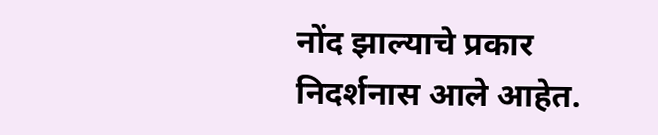नोंद झाल्याचे प्रकार निदर्शनास आले आहेत.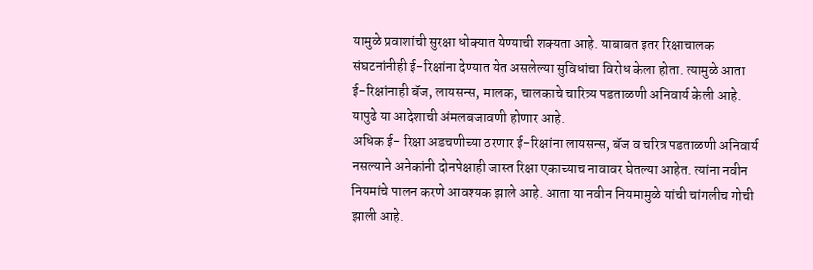यामुळे प्रवाशांची सुरक्षा धोक्यात येण्याची शक्यता आहे. याबाबत इतर रिक्षाचालक संघटनांनीही ई-रिक्षांना देण्यात येत असलेल्या सुविधांचा विरोध केला होता. त्यामुळे आता ई-रिक्षांनाही बॅज, लायसन्स, मालक, चालकाचे चारित्र्य पडताळणी अनिवार्य केली आहे. यापुढे या आदेशाची अंमलबजावणी होणार आहे.
अधिक ई- रिक्षा अडचणीच्या ठरणार ई-रिक्षांना लायसन्स, बॅज व चरित्र पडताळणी अनिवार्य नसल्याने अनेकांनी दोनपेक्षाही जास्त रिक्षा एकाच्याच नावावर घेतल्या आहेत. त्यांना नवीन नियमांचे पालन करणे आवश्यक झाले आहे. आता या नवीन नियमामुळे यांची चांगलीच गोची झाली आहे.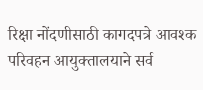रिक्षा नोंदणीसाठी कागदपत्रे आवश्क
परिवहन आयुक्तालयाने सर्व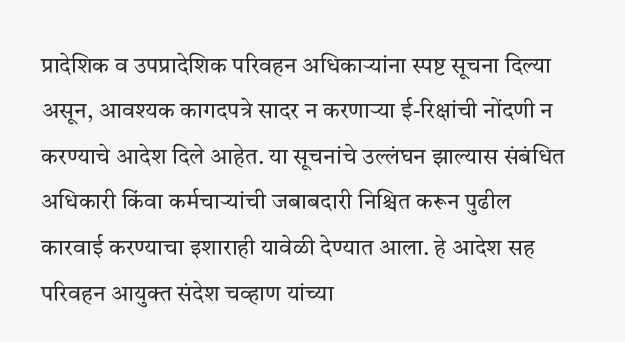प्रादेशिक व उपप्रादेशिक परिवहन अधिकाऱ्यांना स्पष्ट सूचना दिल्या असून, आवश्यक कागदपत्रे सादर न करणाऱ्या ई-रिक्षांची नोंदणी न करण्याचे आदेश दिले आहेत. या सूचनांचे उल्लंघन झाल्यास संबंधित अधिकारी किंवा कर्मचाऱ्यांची जबाबदारी निश्चित करून पुढील कारवाई करण्याचा इशाराही यावेळी देण्यात आला. हे आदेश सह परिवहन आयुक्त संदेश चव्हाण यांच्या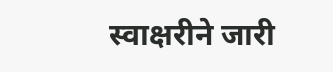स्वाक्षरीने जारी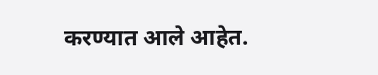करण्यात आले आहेत.